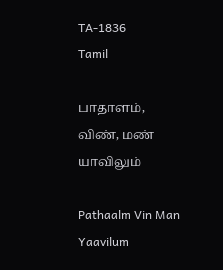TA-1836
Tamil

பாதாளம், விண், மண் யாவிலும்

Pathaalm Vin Man Yaavilum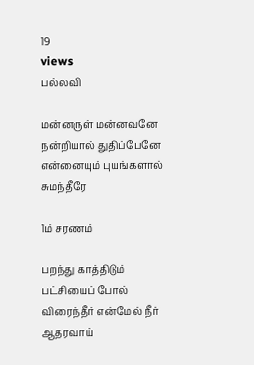19
views
பல்லவி

மன்னருள் மன்னவனே நன்றியால் துதிப்பேனே என்னையும் புயங்களால் சுமந்தீரே

1ம் சரணம்

பறந்து காத்திடும் பட்சியைப் போல் விரைந்தீர் என்மேல் நீர் ஆதரவாய்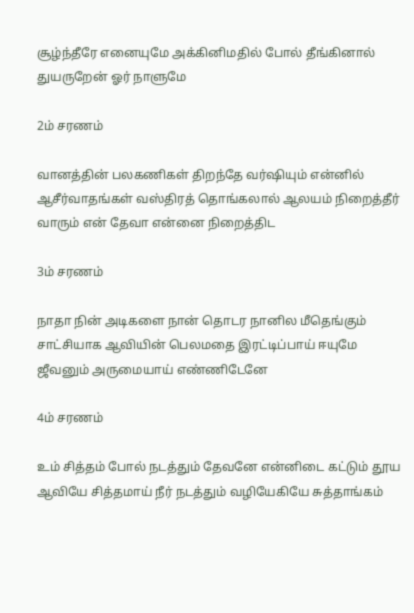சூழ்ந்தீரே எனையுமே அக்கினிமதில் போல் தீங்கினால் துயருறேன் ஓர் நாளுமே

2ம் சரணம்

வானத்தின் பலகணிகள் திறந்தே வர்ஷியும் என்னில் ஆசீர்வாதங்கள் வஸ்திரத் தொங்கலால் ஆலயம் நிறைத்தீர் வாரும் என் தேவா என்னை நிறைத்திட

3ம் சரணம்

நாதா நின் அடிகளை நான் தொடர நானில மீதெங்கும் சாட்சியாக ஆவியின் பெலமதை இரட்டிப்பாய் ஈயுமே ஜீவனும் அருமையாய் எண்ணிடேனே

4ம் சரணம்

உம் சித்தம் போல் நடத்தும் தேவனே என்னிடை கட்டும் தூய ஆவியே சித்தமாய் நீர் நடத்தும் வழியேகியே சுத்தாங்கம்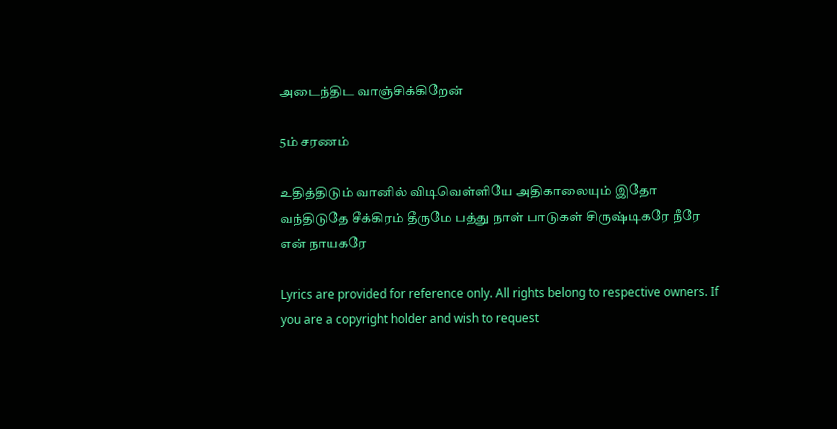அடைந்திட வாஞ்சிக்கிறேன்

5ம் சரணம்

உதித்திடும் வானில் விடிவெள்ளியே அதிகாலையும் இதோ வந்திடுதே சீக்கிரம் தீருமே பத்து நாள் பாடுகள் சிருஷ்டிகரே நீரே என் நாயகரே

Lyrics are provided for reference only. All rights belong to respective owners. If you are a copyright holder and wish to request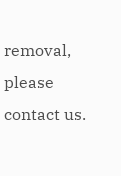removal, please contact us.